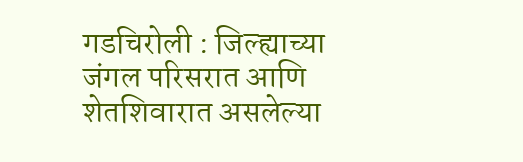गडचिरोली : जिल्ह्याच्या जंगल परिसरात आणि शेतशिवारात असलेल्या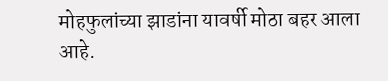मोहफुलांच्या झाडांना यावर्षी मोठा बहर आला आहे.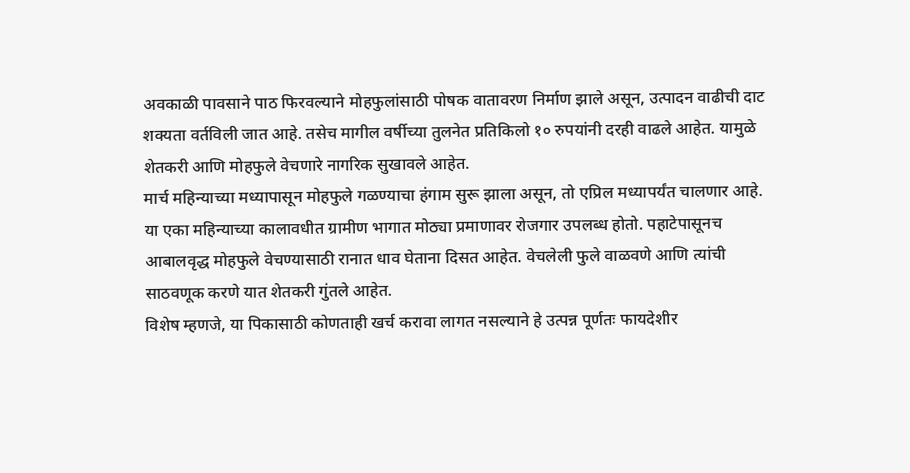अवकाळी पावसाने पाठ फिरवल्याने मोहफुलांसाठी पोषक वातावरण निर्माण झाले असून, उत्पादन वाढीची दाट शक्यता वर्तविली जात आहे. तसेच मागील वर्षीच्या तुलनेत प्रतिकिलो १० रुपयांनी दरही वाढले आहेत. यामुळे शेतकरी आणि मोहफुले वेचणारे नागरिक सुखावले आहेत.
मार्च महिन्याच्या मध्यापासून मोहफुले गळण्याचा हंगाम सुरू झाला असून, तो एप्रिल मध्यापर्यंत चालणार आहे. या एका महिन्याच्या कालावधीत ग्रामीण भागात मोठ्या प्रमाणावर रोजगार उपलब्ध होतो. पहाटेपासूनच आबालवृद्ध मोहफुले वेचण्यासाठी रानात धाव घेताना दिसत आहेत. वेचलेली फुले वाळवणे आणि त्यांची साठवणूक करणे यात शेतकरी गुंतले आहेत.
विशेष म्हणजे, या पिकासाठी कोणताही खर्च करावा लागत नसल्याने हे उत्पन्न पूर्णतः फायदेशीर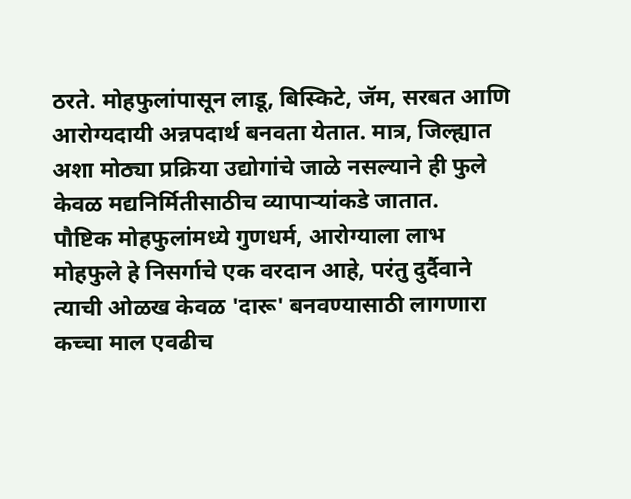ठरते. मोहफुलांपासून लाडू, बिस्किटे, जॅम, सरबत आणि आरोग्यदायी अन्नपदार्थ बनवता येतात. मात्र, जिल्ह्यात अशा मोठ्या प्रक्रिया उद्योगांचे जाळे नसल्याने ही फुले केवळ मद्यनिर्मितीसाठीच व्यापाऱ्यांकडे जातात.
पौष्टिक मोहफुलांमध्ये गुणधर्म, आरोग्याला लाभ
मोहफुले हे निसर्गाचे एक वरदान आहे, परंतु दुर्दैवाने त्याची ओळख केवळ 'दारू' बनवण्यासाठी लागणारा कच्चा माल एवढीच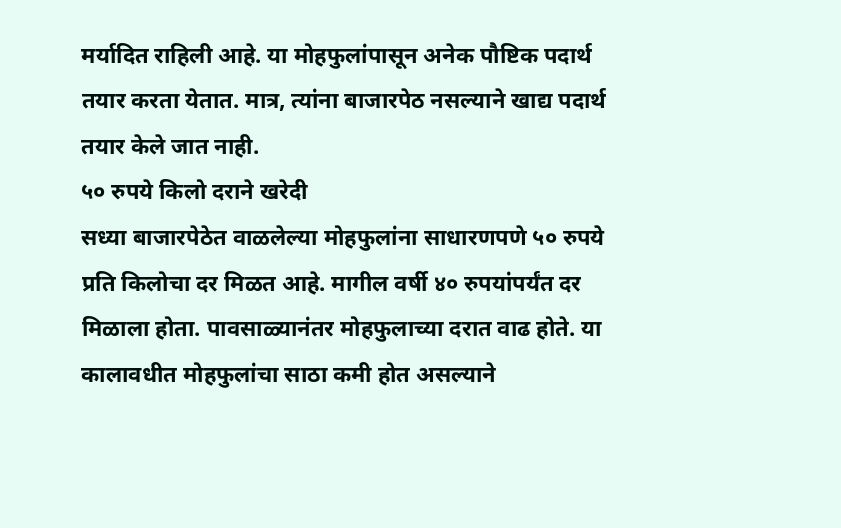मर्यादित राहिली आहे. या मोहफुलांपासून अनेक पौष्टिक पदार्थ तयार करता येतात. मात्र, त्यांना बाजारपेठ नसल्याने खाद्य पदार्थ तयार केले जात नाही.
५० रुपये किलो दराने खरेदी
सध्या बाजारपेठेत वाळलेल्या मोहफुलांना साधारणपणे ५० रुपये प्रति किलोचा दर मिळत आहे. मागील वर्षी ४० रुपयांपर्यंत दर मिळाला होता. पावसाळ्यानंतर मोहफुलाच्या दरात वाढ होते. या कालावधीत मोहफुलांचा साठा कमी होत असल्याने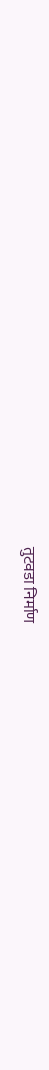तुटवडा निर्माण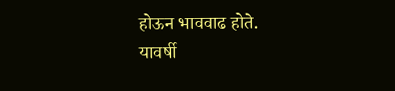होऊन भाववाढ होते.
यावर्षी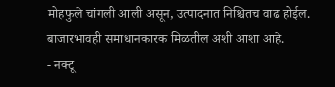मोहफुले चांगली आली असून, उत्पादनात निश्चितच वाढ होईल. बाजारभावही समाधानकारक मिळतील अशी आशा आहे.
- नक्टू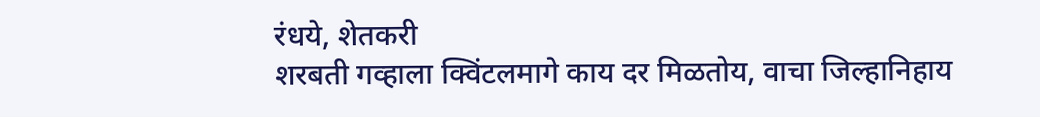रंधये, शेतकरी
शरबती गव्हाला क्विंटलमागे काय दर मिळतोय, वाचा जिल्हानिहाय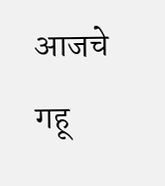आजचे गहू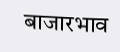बाजारभाव